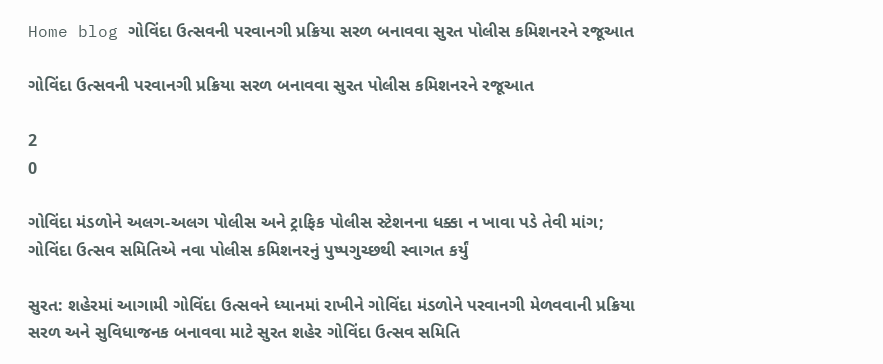Home blog ગોવિંદા ઉત્સવની પરવાનગી પ્રક્રિયા સરળ બનાવવા સુરત પોલીસ કમિશનરને રજૂઆત

ગોવિંદા ઉત્સવની પરવાનગી પ્રક્રિયા સરળ બનાવવા સુરત પોલીસ કમિશનરને રજૂઆત

2
0

ગોવિંદા મંડળોને અલગ-અલગ પોલીસ અને ટ્રાફિક પોલીસ સ્ટેશનના ધક્કા ન ખાવા પડે તેવી માંગ; ગોવિંદા ઉત્સવ સમિતિએ નવા પોલીસ કમિશનરનું પુષ્પગુચ્છથી સ્વાગત કર્યું

સુરત: શહેરમાં આગામી ગોવિંદા ઉત્સવને ધ્યાનમાં રાખીને ગોવિંદા મંડળોને પરવાનગી મેળવવાની પ્રક્રિયા સરળ અને સુવિધાજનક બનાવવા માટે સુરત શહેર ગોવિંદા ઉત્સવ સમિતિ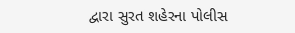દ્વારા સુરત શહેરના પોલીસ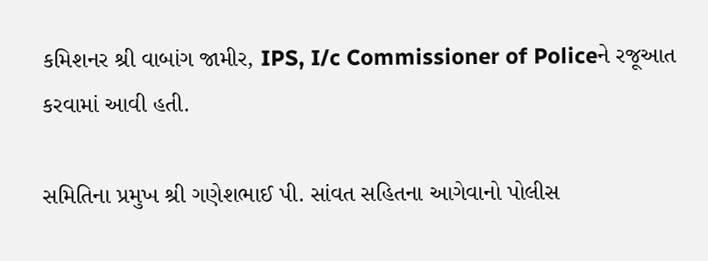કમિશનર શ્રી વાબાંગ જામીર, IPS, I/c Commissioner of Policeને રજૂઆત કરવામાં આવી હતી.

સમિતિના પ્રમુખ શ્રી ગણેશભાઈ પી. સાંવત સહિતના આગેવાનો પોલીસ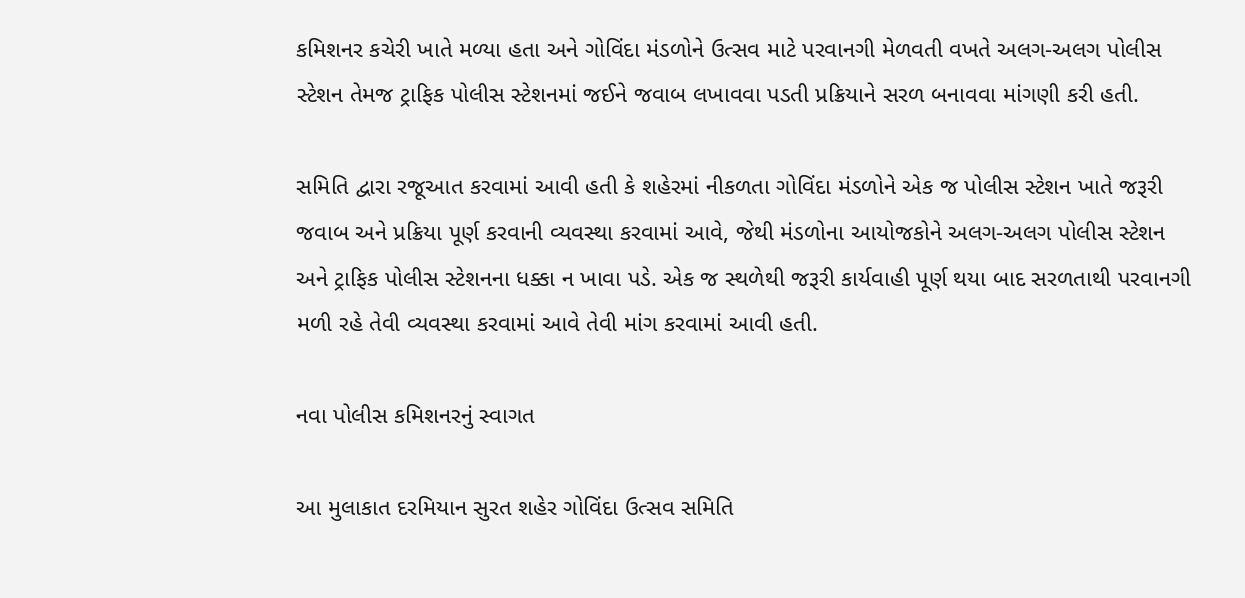કમિશનર કચેરી ખાતે મળ્યા હતા અને ગોવિંદા મંડળોને ઉત્સવ માટે પરવાનગી મેળવતી વખતે અલગ-અલગ પોલીસ સ્ટેશન તેમજ ટ્રાફિક પોલીસ સ્ટેશનમાં જઈને જવાબ લખાવવા પડતી પ્રક્રિયાને સરળ બનાવવા માંગણી કરી હતી.

સમિતિ દ્વારા રજૂઆત કરવામાં આવી હતી કે શહેરમાં નીકળતા ગોવિંદા મંડળોને એક જ પોલીસ સ્ટેશન ખાતે જરૂરી જવાબ અને પ્રક્રિયા પૂર્ણ કરવાની વ્યવસ્થા કરવામાં આવે, જેથી મંડળોના આયોજકોને અલગ-અલગ પોલીસ સ્ટેશન અને ટ્રાફિક પોલીસ સ્ટેશનના ધક્કા ન ખાવા પડે. એક જ સ્થળેથી જરૂરી કાર્યવાહી પૂર્ણ થયા બાદ સરળતાથી પરવાનગી મળી રહે તેવી વ્યવસ્થા કરવામાં આવે તેવી માંગ કરવામાં આવી હતી.

નવા પોલીસ કમિશનરનું સ્વાગત

આ મુલાકાત દરમિયાન સુરત શહેર ગોવિંદા ઉત્સવ સમિતિ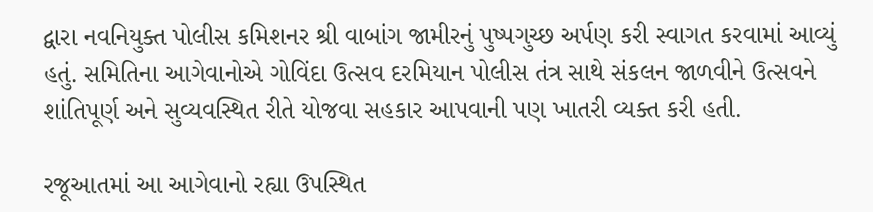દ્વારા નવનિયુક્ત પોલીસ કમિશનર શ્રી વાબાંગ જામીરનું પુષ્પગુચ્છ અર્પણ કરી સ્વાગત કરવામાં આવ્યું હતું. સમિતિના આગેવાનોએ ગોવિંદા ઉત્સવ દરમિયાન પોલીસ તંત્ર સાથે સંકલન જાળવીને ઉત્સવને શાંતિપૂર્ણ અને સુવ્યવસ્થિત રીતે યોજવા સહકાર આપવાની પણ ખાતરી વ્યક્ત કરી હતી.

રજૂઆતમાં આ આગેવાનો રહ્યા ઉપસ્થિત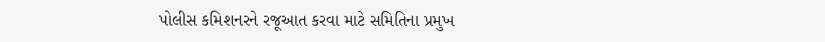પોલીસ કમિશનરને રજૂઆત કરવા માટે સમિતિના પ્રમુખ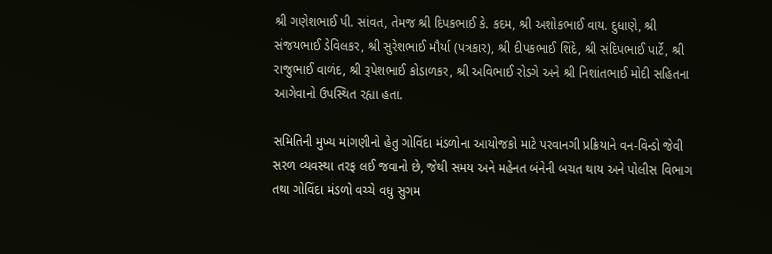શ્રી ગણેશભાઈ પી. સાંવત, તેમજ શ્રી દિપકભાઈ કે. કદમ, શ્રી અશોકભાઈ વાય. દુધાણે, શ્રી સંજયભાઈ ડેવિલકર, શ્રી સુરેશભાઈ મૌર્યા (પત્રકાર), શ્રી દીપકભાઈ શિંદે, શ્રી સંદિપભાઈ પાર્ટે, શ્રી રાજુભાઈ વાળંદ, શ્રી રૂપેશભાઈ કોડાળકર, શ્રી અવિભાઈ રોડગે અને શ્રી નિશાંતભાઈ મોદી સહિતના આગેવાનો ઉપસ્થિત રહ્યા હતા.

સમિતિની મુખ્ય માંગણીનો હેતુ ગોવિંદા મંડળોના આયોજકો માટે પરવાનગી પ્રક્રિયાને વન-વિન્ડો જેવી સરળ વ્યવસ્થા તરફ લઈ જવાનો છે, જેથી સમય અને મહેનત બંનેની બચત થાય અને પોલીસ વિભાગ તથા ગોવિંદા મંડળો વચ્ચે વધુ સુગમ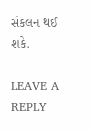સંકલન થઈ શકે.

LEAVE A REPLY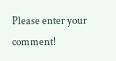Please enter your comment!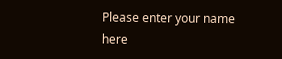Please enter your name here